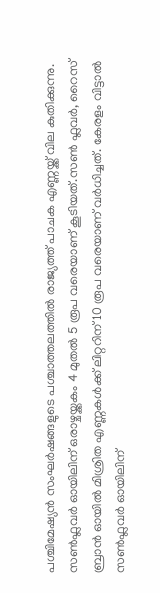പശ്ചിമേഷ്യൻ സംഘർഷങ്ങളുടെ പശ്ചാത്തലത്തില്‍ രാജ്യത്ത് പാചക എണ്ണയ്ക്ക് വില കുതിക്കുന്നു. സണ്‍ഫ്ലവർ ഓയിലിന് ഒരാഴ്ചയ്ക്കകം 4 മുതല്‍ 5 രൂപ വരെയാണ് കൂടിയത്.സണ്‍ ഫ്ലവർ, റൈസ് ബ്രാൻ ഓയില്‍ മിശ്രിത എണ്ണകള്‍ക്ക് ലിറ്ററിന് 10 രൂപ വരെയാണ് വർധിച്ചത്. കേരളം വിട്ടാല്‍ സണ്‍ഫ്ലവർ ഓയിലിന്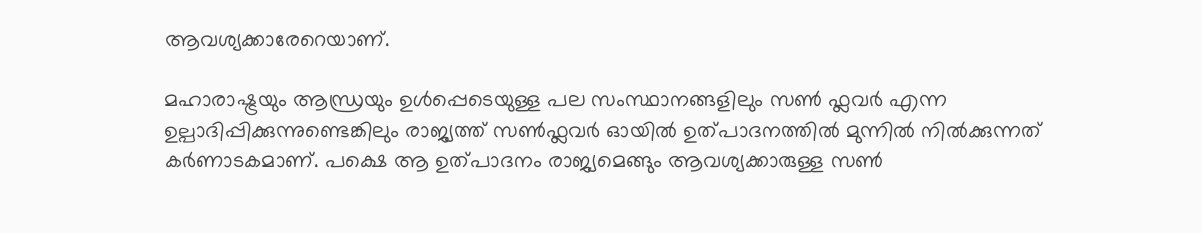ആവശ്യക്കാരേറെയാണ്.

മഹാരാഷ്ട്രയും ആന്ധ്രയും ഉള്‍പ്പെടെയുള്ള പല സംസ്ഥാനങ്ങളിലും സണ്‍ ഫ്ലവർ എന്ന ഉല്പാദിപ്പിക്കുന്നുണ്ടെങ്കിലും രാജ്യത്ത് സണ്‍ഫ്ലവർ ഓയില്‍ ഉത്പാദനത്തില്‍ മുന്നില്‍ നില്‍ക്കുന്നത് കർണാടകമാണ്. പക്ഷെ ആ ഉത്പാദനം രാജ്യമെങ്ങും ആവശ്യക്കാരുള്ള സണ്‍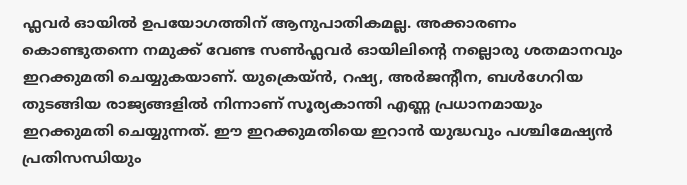ഫ്ലവർ ഓയില്‍ ഉപയോഗത്തിന് ആനുപാതികമല്ല. അക്കാരണം കൊണ്ടുതന്നെ നമുക്ക് വേണ്ട സണ്‍ഫ്ലവർ ഓയിലിന്റെ നല്ലൊരു ശതമാനവും ഇറക്കുമതി ചെയ്യുകയാണ്. യുക്രെയ്ൻ, റഷ്യ, അർജന്റീന, ബള്‍ഗേറിയ തുടങ്ങിയ രാജ്യങ്ങളില്‍ നിന്നാണ് സൂര്യകാന്തി എണ്ണ പ്രധാനമായും ഇറക്കുമതി ചെയ്യുന്നത്. ഈ ഇറക്കുമതിയെ ഇറാൻ യുദ്ധവും പശ്ചിമേഷ്യൻ പ്രതിസന്ധിയും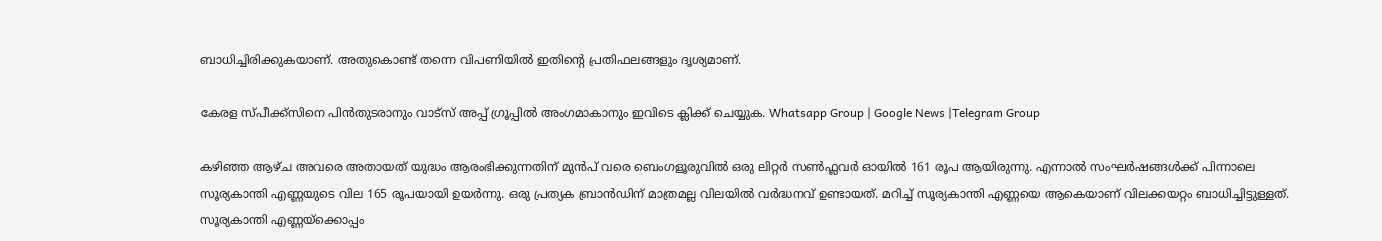ബാധിച്ചിരിക്കുകയാണ്. അതുകൊണ്ട് തന്നെ വിപണിയില്‍ ഇതിന്റെ പ്രതിഫലങ്ങളും ദൃശ്യമാണ്.

കേരള സ്പീക്ക്സിനെ പിൻതുടരാനും വാട്സ് അപ്പ് ഗ്രൂപ്പിൽ അംഗമാകാനും ഇവിടെ ക്ലിക്ക് ചെയ്യുക. Whatsapp Group | Google News |Telegram Group

കഴിഞ്ഞ ആഴ്ച അവരെ അതായത് യുദ്ധം ആരംഭിക്കുന്നതിന് മുൻപ് വരെ ബെംഗളൂരുവില്‍ ഒരു ലിറ്റ‌ർ സണ്‍ഫ്ലവർ ഓയില്‍ 161 രൂപ ആയിരുന്നു. എന്നാല്‍ സംഘർഷങ്ങള്‍ക്ക് പിന്നാലെ സൂര്യകാന്തി എണ്ണയുടെ വില 165 രൂപയായി ഉയർന്നു. ഒരു പ്രത്യക ബ്രാൻഡിന് മാത്രമല്ല വിലയില്‍ വർദ്ധനവ് ഉണ്ടായത്. മറിച്ച്‌ സൂര്യകാന്തി എണ്ണയെ ആകെയാണ് വിലക്കയറ്റം ബാധിച്ചിട്ടുള്ളത്. സൂര്യകാന്തി എണ്ണയ്ക്കൊപ്പം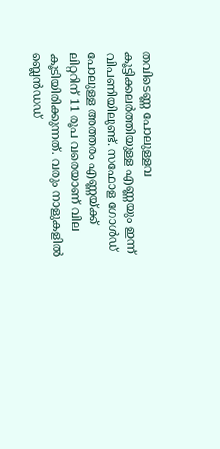തവിടെണ്ണ പോലുള്ളവ കൂട്ടിക്കലർത്തിയുള്ള എണ്ണയും ഇന്ന് വിപണിയിലുണ്ട്. സഫോള ഗോള്‍ഡ് പോലുള്ള അത്തരം എണ്ണയ്ക്ക് ലിറ്ററിന് 11 രൂപ വരെയാണ് വില കൂടിയിരിക്കുന്നത്. വരും നാളുകളില്‍ ബ്ലെൻഡഡ്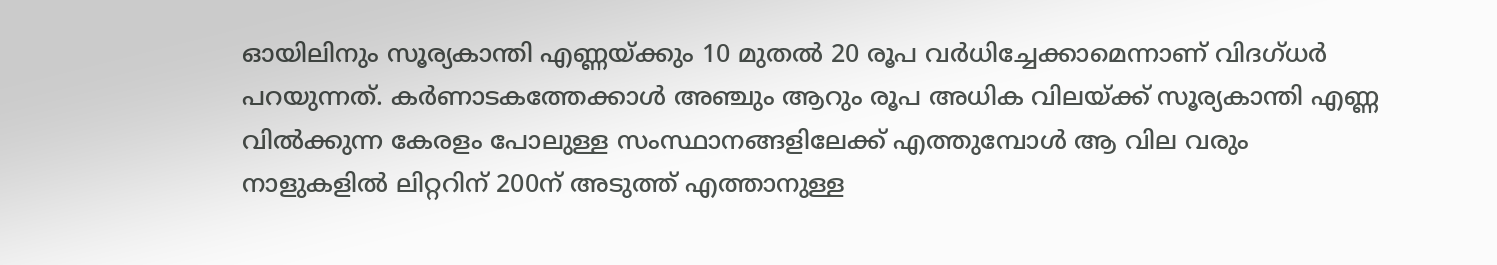ഓയിലിനും സൂര്യകാന്തി എണ്ണയ്ക്കും 10 മുതല്‍ 20 രൂപ വർധിച്ചേക്കാമെന്നാണ് വിദഗ്ധർ പറയുന്നത്. കർണാടകത്തേക്കാള്‍ അ‍ഞ്ചും ആറും രൂപ അധിക വിലയ്ക്ക് സൂര്യകാന്തി എണ്ണ വില്‍ക്കുന്ന കേരളം പോലുള്ള സംസ്ഥാനങ്ങളിലേക്ക് എത്തുമ്പോള്‍ ആ വില വരും നാളുകളില്‍ ലിറ്ററിന് 200ന് അടുത്ത് എത്താനുള്ള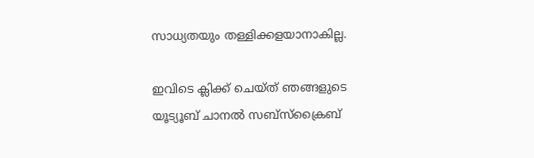സാധ്യതയും തള്ളിക്കളയാനാകില്ല.

ഇവിടെ ക്ലിക്ക് ചെയ്ത് ഞങ്ങളുടെ യൂട്യൂബ് ചാനൽ സബ്സ്ക്രൈബ്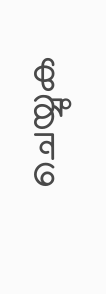ചെയ്യുക